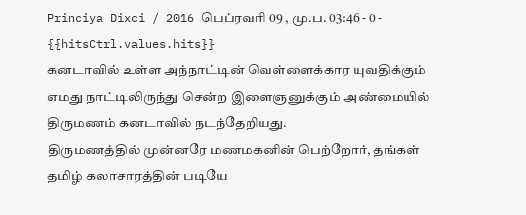Princiya Dixci / 2016 பெப்ரவரி 09 , மு.ப. 03:46 - 0 - {{hitsCtrl.values.hits}}
கனடாவில் உள்ள அந்நாட்டின் வெள்ளைக்கார யுவதிக்கும் எமது நாட்டிலிருந்து சென்ற இளைஞனுக்கும் அண்மையில் திருமணம் கனடாவில் நடந்தேறியது.
திருமணத்தில் முன்னரே மணமகனின் பெற்றோர், தங்கள் தமிழ் கலாசாரத்தின் படியே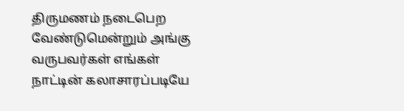திருமணம் நடைபெற வேண்டுமென்றும் அங்கு வருபவர்கள் எங்கள் நாட்டின் கலாசாரப்படியே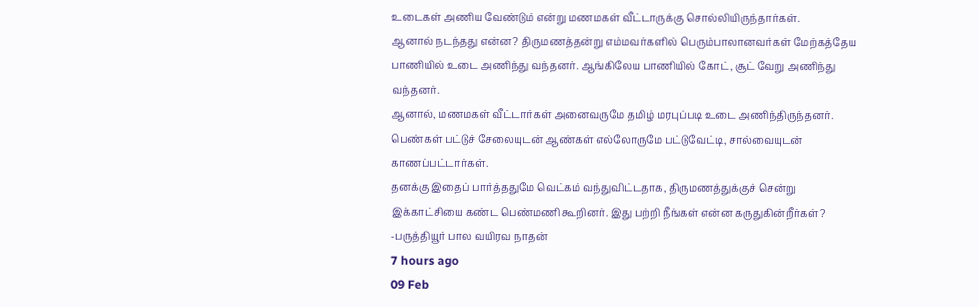உடைகள் அணிய வேண்டும் என்று மணமகள் வீட்டாருக்கு சொல்லியிருந்தார்கள்.
ஆனால் நடந்தது என்ன? திருமணத்தன்று எம்மவர்களில் பெரும்பாலானவர்கள் மேற்கத்தேய பாணியில் உடை அணிந்து வந்தனர். ஆங்கிலேய பாணியில் கோட், சூட் வேறு அணிந்து வந்தனர்.
ஆனால், மணமகள் வீட்டார்கள் அனைவருமே தமிழ் மரபுப்படி உடை அணிந்திருந்தனர். பெண்கள் பட்டுச் சேலையுடன் ஆண்கள் எல்லோருமே பட்டுவேட்டி, சால்வையுடன் காணப்பட்டார்கள்.
தனக்கு இதைப் பார்த்ததுமே வெட்கம் வந்துவிட்டதாக, திருமணத்துக்குச் சென்று இக்காட்சியை கண்ட பெண்மணி கூறினர். இது பற்றி நீங்கள் என்ன கருதுகின்றீர்கள்?
-பருத்தியூர் பால வயிரவ நாதன்
7 hours ago
09 Feb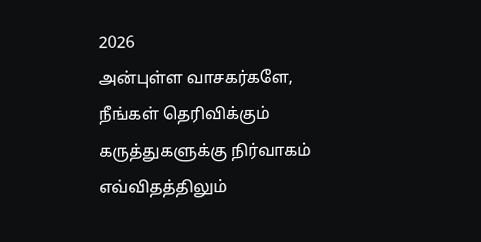2026
அன்புள்ள வாசகர்களே,
நீங்கள் தெரிவிக்கும் கருத்துகளுக்கு நிர்வாகம் எவ்விதத்திலும்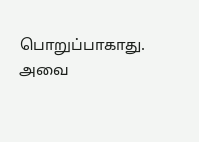பொறுப்பாகாது. அவை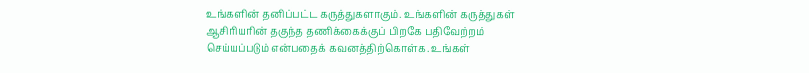உங்களின் தனிப்பட்ட கருத்துகளாகும். உங்களின் கருத்துகள் ஆசிரியரின் தகுந்த தணிக்கைக்குப் பிறகே பதிவேற்றம் செய்யப்படும் என்பதைக் கவனத்திற்கொள்க. உங்கள்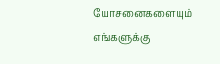யோசனைகளையும் எங்களுக்கு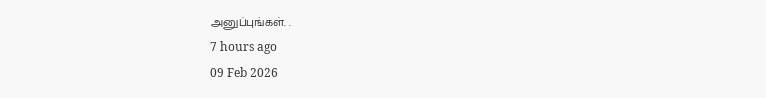அனுப்புங்கள். .
7 hours ago
09 Feb 2026